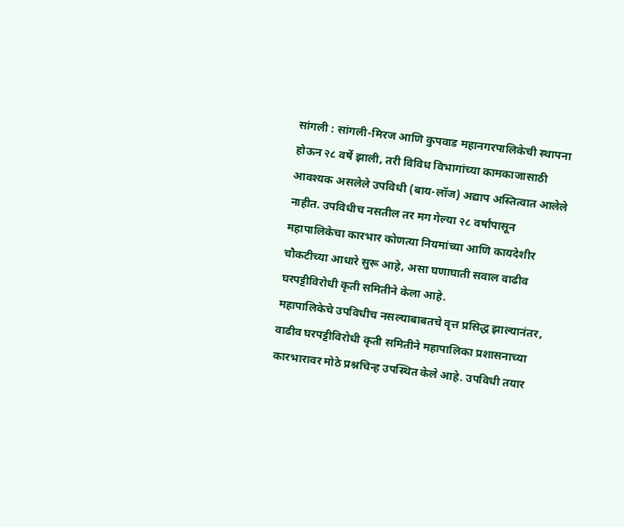सांगली : सांगली-मिरज आणि कुपवाड महानगरपालिकेची स्थापना होऊन २८ वर्षे झाली, तरी विविध विभागांच्या कामकाजासाठी आवश्यक असलेले उपविधी (बाय-लॉज) अद्याप अस्तित्वात आलेले नाहीत. उपविधीच नसतील तर मग गेल्या २८ वर्षांपासून महापालिकेचा कारभार कोणत्या नियमांच्या आणि कायदेशीर चौकटीच्या आधारे सुरू आहे, असा घणाघाती सवाल वाढीव घरपट्टीविरोधी कृती समितीने केला आहे.
महापालिकेचे उपविधीच नसल्याबाबतचे वृत्त प्रसिद्ध झाल्यानंतर, वाढीव घरपट्टीविरोधी कृती समितीने महापालिका प्रशासनाच्या कारभारावर मोठे प्रश्नचिन्ह उपस्थित केले आहे. उपविधी तयार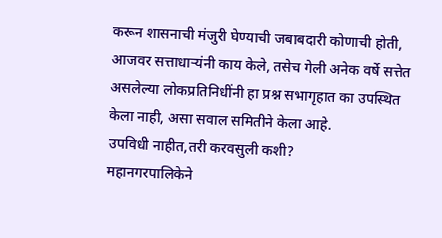करून शासनाची मंजुरी घेण्याची जबाबदारी कोणाची होती, आजवर सत्ताधाऱ्यंनी काय केले, तसेच गेली अनेक वर्षे सत्तेत असलेल्या लोकप्रतिनिधींनी हा प्रश्न सभागृहात का उपस्थित केला नाही, असा सवाल समितीने केला आहे.
उपविधी नाहीत,तरी करवसुली कशी?
महानगरपालिकेने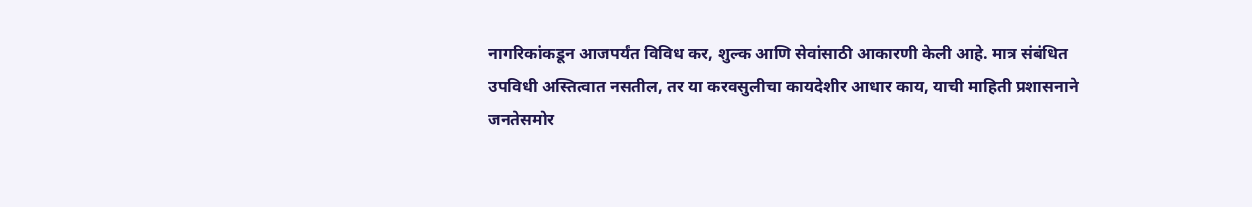नागरिकांकडून आजपर्यंत विविध कर, शुल्क आणि सेवांसाठी आकारणी केली आहे. मात्र संबंधित उपविधी अस्तित्वात नसतील, तर या करवसुलीचा कायदेशीर आधार काय, याची माहिती प्रशासनाने जनतेसमोर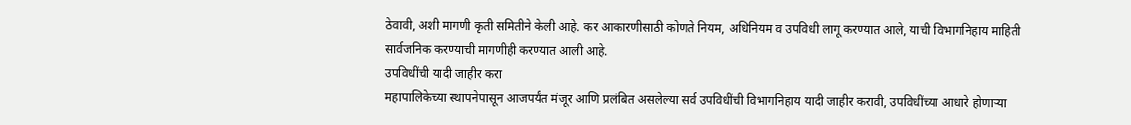ठेवावी, अशी मागणी कृती समितीने केली आहे. कर आकारणीसाठी कोणते नियम, अधिनियम व उपविधी लागू करण्यात आले, याची विभागनिहाय माहिती सार्वजनिक करण्याची मागणीही करण्यात आली आहे.
उपविधींची यादी जाहीर करा
महापालिकेच्या स्थापनेपासून आजपर्यंत मंजूर आणि प्रलंबित असलेल्या सर्व उपविधींची विभागनिहाय यादी जाहीर करावी, उपविधींच्या आधारे होणाऱ्या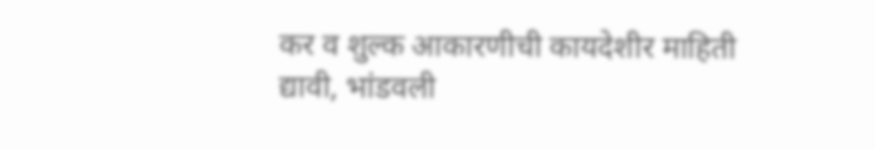कर व शुल्क आकारणीची कायदेशीर माहिती द्यावी, भांडवली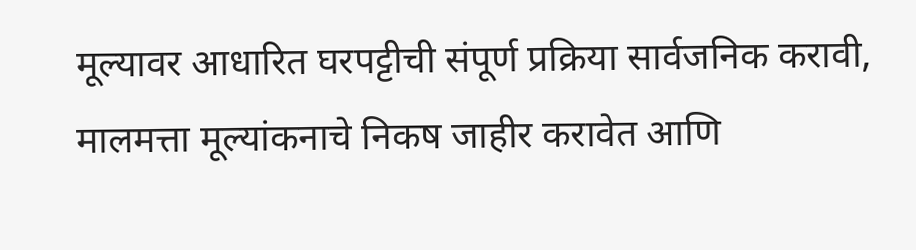मूल्यावर आधारित घरपट्टीची संपूर्ण प्रक्रिया सार्वजनिक करावी, मालमत्ता मूल्यांकनाचे निकष जाहीर करावेत आणि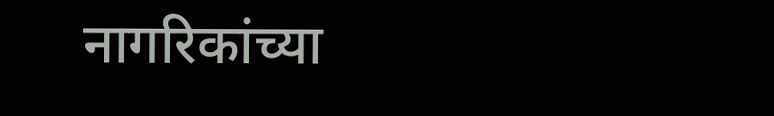नागरिकांच्या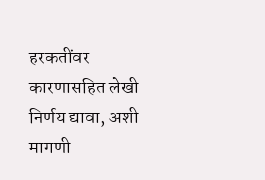हरकतींवर कारणासहित लेखी निर्णय द्यावा, अशी मागणी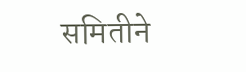समितीने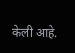केली आहे.